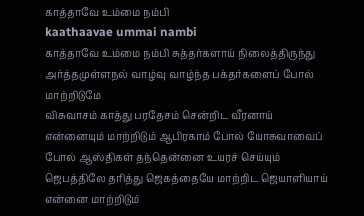காத்தாவே உம்மை நம்பி
kaathaavae ummai nambi
காத்தாவே உம்மை நம்பி சுத்தர்களாய் நிலைத்திருந்து அர்த்தமுள்ளநல் வாழ்வு வாழ்ந்த பக்தர்களைப் போல் மாற்றிடுமே
விசுவாசம் காத்து பரதேசம் சென்றிட வீரனாய் என்னையும் மாற்றிடும் ஆபிரகாம் போல் யோசுவாவைப் போல் ஆஸ்திகள் தந்தென்னை உயரச் செய்யும்
ஜெபத்திலே தரித்து ஜெகத்தையே மாற்றிட ஜெயாளியாய் என்னை மாற்றிடும்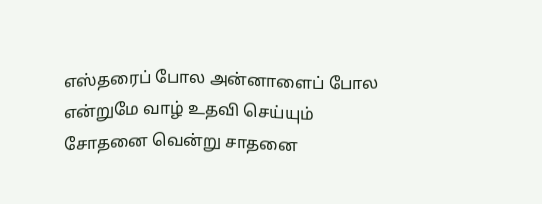எஸ்தரைப் போல அன்னாளைப் போல என்றுமே வாழ் உதவி செய்யும்
சோதனை வென்று சாதனை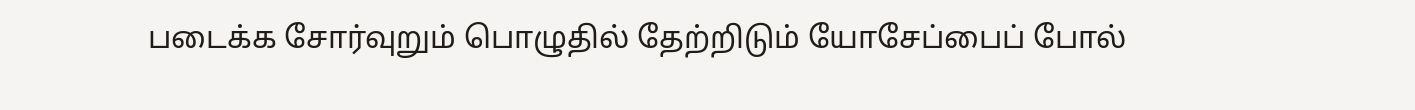படைக்க சோர்வுறும் பொழுதில் தேற்றிடும் யோசேப்பைப் போல்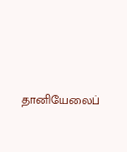தானியேலைப்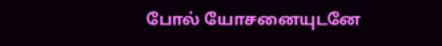போல் யோசனையுடனே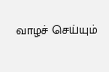வாழச் செய்யும்